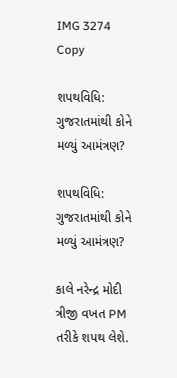IMG 3274 Copy

શપથવિધિ: ગુજરાતમાંથી કોને મળ્યું આમંત્રણ?

શપથવિધિ: ગુજરાતમાંથી કોને મળ્યું આમંત્રણ?

કાલે નરેન્દ્ર મોદી ત્રીજી વખત PM તરીકે શપથ લેશે.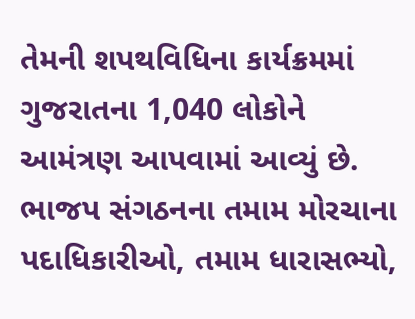તેમની શપથવિધિના કાર્યક્રમમાં ગુજરાતના 1,040 લોકોને આમંત્રણ આપવામાં આવ્યું છે. ભાજપ સંગઠનના તમામ મોરચાના પદાધિકારીઓ, તમામ ધારાસભ્યો,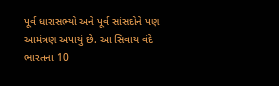પૂર્વ ધારાસભ્યો અને પૂર્વ સાંસદોને પણ આમંત્રણ અપાયું છે. આ સિવાય વંદે ભારતના 10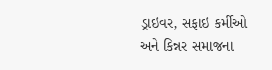ડ્રાઇવર, સફાઇ કર્મીઓ અને કિન્નર સમાજના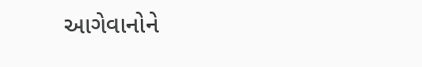આગેવાનોને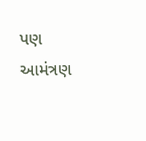પણ આમંત્રણ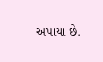અપાયા છે.